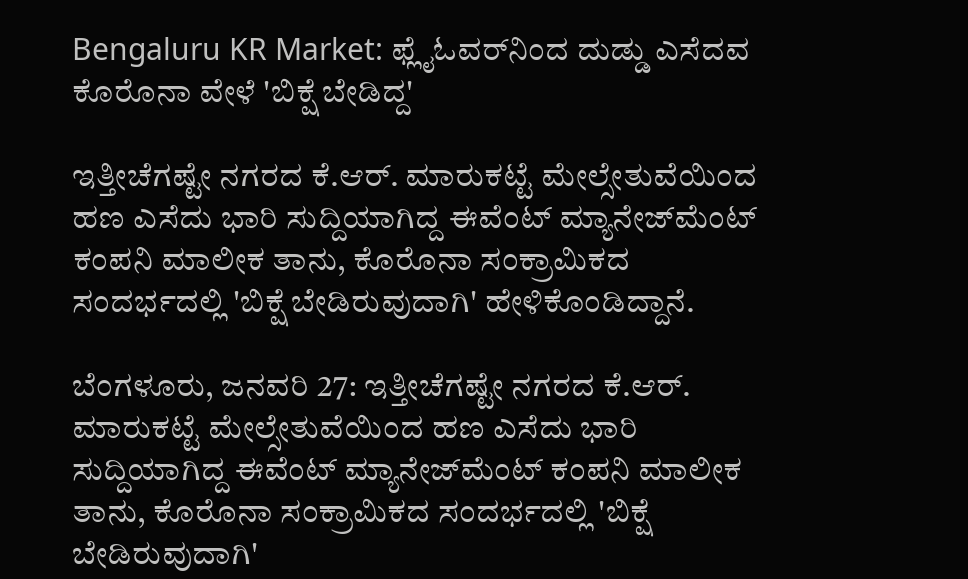Bengaluru KR Market: ಫ್ಲೈಓವರ್‌ನಿಂದ ದುಡ್ಡು ಎಸೆದವ ಕೊರೊನಾ ವೇಳೆ 'ಬಿಕ್ಷೆ ಬೇಡಿದ್ದ'

ಇತ್ತೀಚೆಗಷ್ಟೇ ನಗರದ ಕೆ.ಆರ್‌. ಮಾರುಕಟ್ಟೆ ಮೇಲ್ಸೇತುವೆಯಿಂದ ಹಣ ಎಸೆದು ಭಾರಿ ಸುದ್ದಿಯಾಗಿದ್ದ ಈವೆಂಟ್ ಮ್ಯಾನೇಜ್‌ಮೆಂಟ್‌ ಕಂಪನಿ ಮಾಲೀಕ ತಾನು, ಕೊರೊನಾ ಸಂಕ್ರಾಮಿಕದ ಸಂದರ್ಭದಲ್ಲಿ 'ಬಿಕ್ಷೆ ಬೇಡಿರುವುದಾಗಿ' ಹೇಳಿಕೊಂಡಿದ್ದಾನೆ.

ಬೆಂಗಳೂರು, ಜನವರಿ 27: ಇತ್ತೀಚೆಗಷ್ಟೇ ನಗರದ ಕೆ.ಆರ್‌. ಮಾರುಕಟ್ಟೆ ಮೇಲ್ಸೇತುವೆಯಿಂದ ಹಣ ಎಸೆದು ಭಾರಿ ಸುದ್ದಿಯಾಗಿದ್ದ ಈವೆಂಟ್ ಮ್ಯಾನೇಜ್‌ಮೆಂಟ್‌ ಕಂಪನಿ ಮಾಲೀಕ ತಾನು, ಕೊರೊನಾ ಸಂಕ್ರಾಮಿಕದ ಸಂದರ್ಭದಲ್ಲಿ 'ಬಿಕ್ಷೆ ಬೇಡಿರುವುದಾಗಿ'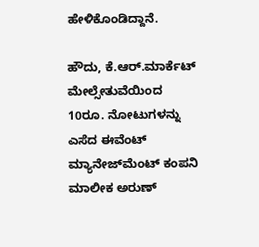ಹೇಳಿಕೊಂಡಿದ್ದಾನೆ.

ಹೌದು, ಕೆ.ಆರ್.ಮಾರ್ಕೆಟ್ ಮೇಲ್ಸೇತುವೆಯಿಂದ 10ರೂ. ನೋಟುಗಳನ್ನು ಎಸೆದ ಈವೆಂಟ್ ಮ್ಯಾನೇಜ್‌ಮೆಂಟ್‌ ಕಂಪನಿ ಮಾಲೀಕ ಅರುಣ್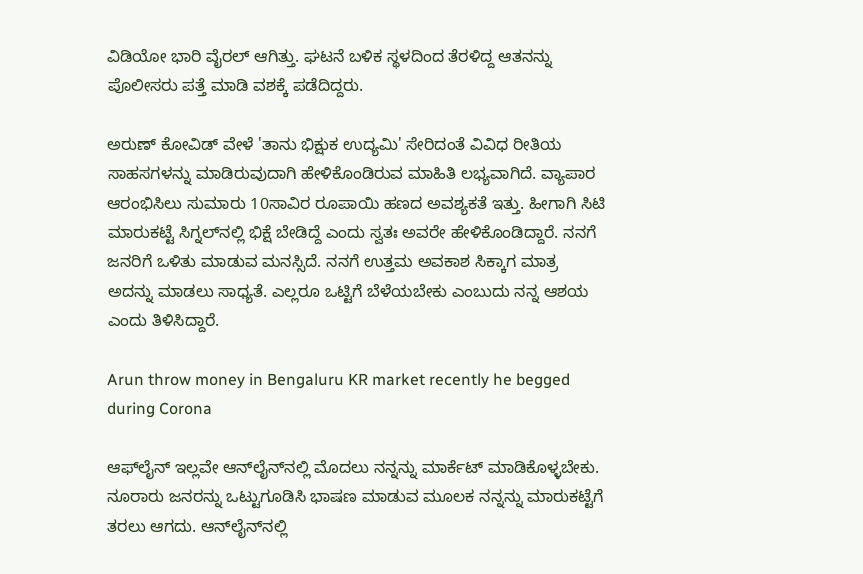ವಿಡಿಯೋ ಭಾರಿ ವೈರಲ್ ಆಗಿತ್ತು. ಘಟನೆ ಬಳಿಕ ಸ್ಥಳದಿಂದ ತೆರಳಿದ್ದ ಆತನನ್ನು ಪೊಲೀಸರು ಪತ್ತೆ ಮಾಡಿ ವಶಕ್ಕೆ ಪಡೆದಿದ್ದರು.

ಅರುಣ್ ಕೋವಿಡ್ ವೇಳೆ 'ತಾನು ಭಿಕ್ಷುಕ ಉದ್ಯಮಿ' ಸೇರಿದಂತೆ ವಿವಿಧ ರೀತಿಯ ಸಾಹಸಗಳನ್ನು ಮಾಡಿರುವುದಾಗಿ ಹೇಳಿಕೊಂಡಿರುವ ಮಾಹಿತಿ ಲಭ್ಯವಾಗಿದೆ. ವ್ಯಾಪಾರ ಆರಂಭಿಸಿಲು ಸುಮಾರು 10ಸಾವಿರ ರೂಪಾಯಿ ಹಣದ ಅವಶ್ಯಕತೆ ಇತ್ತು. ಹೀಗಾಗಿ ಸಿಟಿ ಮಾರುಕಟ್ಟೆ ಸಿಗ್ನಲ್‌ನಲ್ಲಿ ಭಿಕ್ಷೆ ಬೇಡಿದ್ದೆ ಎಂದು ಸ್ವತಃ ಅವರೇ ಹೇಳಿಕೊಂಡಿದ್ದಾರೆ. ನನಗೆ ಜನರಿಗೆ ಒಳಿತು ಮಾಡುವ ಮನಸ್ಸಿದೆ. ನನಗೆ ಉತ್ತಮ ಅವಕಾಶ ಸಿಕ್ಕಾಗ ಮಾತ್ರ ಅದನ್ನು ಮಾಡಲು ಸಾಧ್ಯತೆ. ಎಲ್ಲರೂ ಒಟ್ಟಿಗೆ ಬೆಳೆಯಬೇಕು ಎಂಬುದು ನನ್ನ ಆಶಯ ಎಂದು ತಿಳಿಸಿದ್ದಾರೆ.

Arun throw money in Bengaluru KR market recently he begged during Corona

ಆಫ್‌ಲೈನ್ ಇಲ್ಲವೇ ಆನ್‌ಲೈನ್‌ನಲ್ಲಿ ಮೊದಲು ನನ್ನನ್ನು ಮಾರ್ಕೆಟ್ ಮಾಡಿಕೊಳ್ಳಬೇಕು. ನೂರಾರು ಜನರನ್ನು ಒಟ್ಟುಗೂಡಿಸಿ ಭಾಷಣ ಮಾಡುವ ಮೂಲಕ ನನ್ನನ್ನು ಮಾರುಕಟ್ಟೆಗೆ ತರಲು ಆಗದು. ಆನ್‌ಲೈನ್‌ನಲ್ಲಿ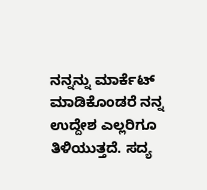ನನ್ನನ್ನು ಮಾರ್ಕೆಟ್ ಮಾಡಿಕೊಂಡರೆ ನನ್ನ ಉದ್ದೇಶ ಎಲ್ಲರಿಗೂ ತಿಳಿಯುತ್ತದೆ. ಸದ್ಯ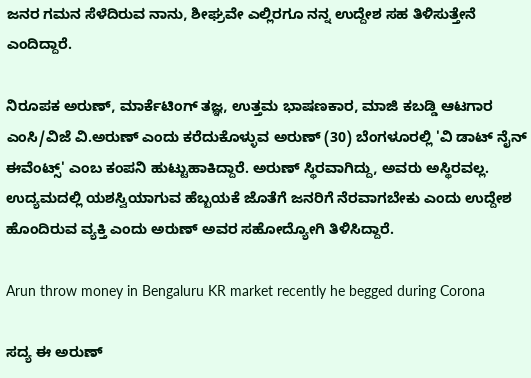ಜನರ ಗಮನ ಸೆಳೆದಿರುವ ನಾನು, ಶೀಘ್ರವೇ ಎಲ್ಲಿರಗೂ ನನ್ನ ಉದ್ದೇಶ ಸಹ ತಿಳಿಸುತ್ತೇನೆ ಎಂದಿದ್ದಾರೆ.

ನಿರೂಪಕ ಅರುಣ್, ಮಾರ್ಕೆಟಿಂಗ್ ತಜ್ಞ, ಉತ್ತಮ ಭಾಷಣಕಾರ, ಮಾಜಿ ಕಬಡ್ಡಿ ಆಟಗಾರ ಎಂಸಿ/ವಿಜೆ ವಿ.ಅರುಣ್ ಎಂದು ಕರೆದುಕೊಳ್ಳುವ ಅರುಣ್ (30) ಬೆಂಗಳೂರಲ್ಲಿ 'ವಿ ಡಾಟ್ ನೈನ್ ಈವೆಂಟ್ಸ್' ಎಂಬ ಕಂಪನಿ ಹುಟ್ಟುಹಾಕಿದ್ದಾರೆ. ಅರುಣ್ ಸ್ಥಿರವಾಗಿದ್ದು, ಅವರು ಅಸ್ಥಿರವಲ್ಲ. ಉದ್ಯಮದಲ್ಲಿ ಯಶಸ್ವಿಯಾಗುವ ಹೆಬ್ಬಯಕೆ ಜೊತೆಗೆ ಜನರಿಗೆ ನೆರವಾಗಬೇಕು ಎಂದು ಉದ್ದೇಶ ಹೊಂದಿರುವ ವ್ಯಕ್ತಿ ಎಂದು ಅರುಣ್ ಅವರ ಸಹೋದ್ಯೋಗಿ ತಿಳಿಸಿದ್ದಾರೆ.

Arun throw money in Bengaluru KR market recently he begged during Corona

ಸದ್ಯ ಈ ಅರುಣ್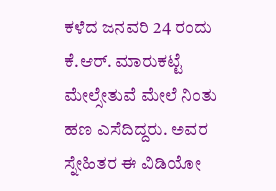ಕಳೆದ ಜನವರಿ 24 ರಂದು ಕೆ.ಆರ್. ಮಾರುಕಟ್ಟೆ ಮೇಲ್ಸೇತುವೆ ಮೇಲೆ ನಿಂತು ಹಣ ಎಸೆದಿದ್ದರು. ಅವರ ಸ್ನೇಹಿತರ ಈ ವಿಡಿಯೋ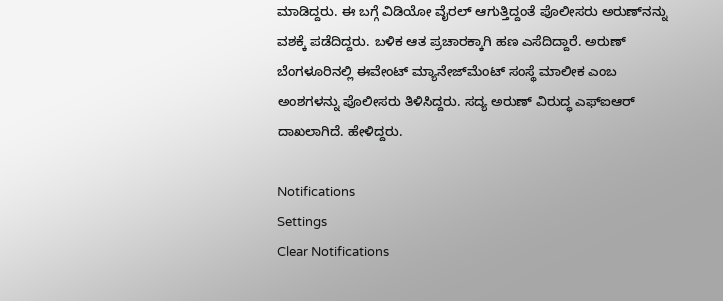ಮಾಡಿದ್ದರು. ಈ ಬಗ್ಗೆ ವಿಡಿಯೋ ವೈರಲ್ ಆಗುತ್ತಿದ್ದಂತೆ ಪೊಲೀಸರು ಅರುಣ್‌ನನ್ನು ವಶಕ್ಕೆ ಪಡೆದಿದ್ದರು. ಬಳಿಕ ಆತ ಪ್ರಚಾರಕ್ಕಾಗಿ ಹಣ ಎಸೆದಿದ್ದಾರೆ. ಅರುಣ್‌ ಬೆಂಗಳೂರಿನಲ್ಲಿ ಈವೇಂಟ್‌ ಮ್ಯಾನೇಜ್‌ಮೆಂಟ್‌ ಸಂಸ್ಥೆ ಮಾಲೀಕ ಎಂಬ ಅಂಶಗಳನ್ನು ಪೊಲೀಸರು ತಿಳಿಸಿದ್ದರು. ಸದ್ಯ ಅರುಣ್ ವಿರುದ್ಧ ಎಫ್‌ಐಆರ್‌ ದಾಖಲಾಗಿದೆ. ಹೇಳಿದ್ದರು.

Notifications
Settings
Clear Notifications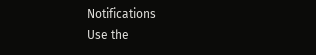Notifications
Use the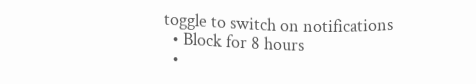toggle to switch on notifications
  • Block for 8 hours
  •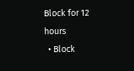Block for 12 hours
  • Block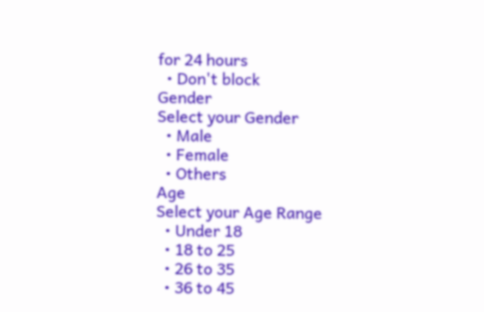for 24 hours
  • Don't block
Gender
Select your Gender
  • Male
  • Female
  • Others
Age
Select your Age Range
  • Under 18
  • 18 to 25
  • 26 to 35
  • 36 to 45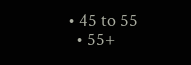• 45 to 55
  • 55+